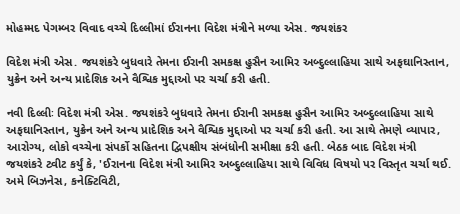મોહમ્મદ પેગમ્બર વિવાદ વચ્ચે દિલ્લીમાં ઈરાનના વિદેશ મંત્રીને મળ્યા એસ. જયશંકર

વિદેશ મંત્રી એસ. જયશંકરે બુધવારે તેમના ઈરાની સમકક્ષ હુસૈન આમિર અબ્દુલ્લાહિયા સાથે અફઘાનિસ્તાન, યુક્રેન અને અન્ય પ્રાદેશિક અને વૈશ્વિક મુદ્દાઓ પર ચર્ચા કરી હતી.

નવી દિલ્લીઃ વિદેશ મંત્રી એસ. જયશંકરે બુધવારે તેમના ઈરાની સમકક્ષ હુસૈન આમિર અબ્દુલ્લાહિયા સાથે અફઘાનિસ્તાન, યુક્રેન અને અન્ય પ્રાદેશિક અને વૈશ્વિક મુદ્દાઓ પર ચર્ચા કરી હતી. આ સાથે તેમણે વ્યાપાર, આરોગ્ય, લોકો વચ્ચેના સંપર્કો સહિતના દ્વિપક્ષીય સંબંધોની સમીક્ષા કરી હતી. બેઠક બાદ વિદેશ મંત્રી જયશંકરે ટ્વીટ કર્યું કે, 'ઈરાનના વિદેશ મંત્રી આમિર અબ્દુલ્લાહિયા સાથે વિવિધ વિષયો પર વિસ્તૃત ચર્ચા થઈ. અમે બિઝનેસ, કનેક્ટિવિટી,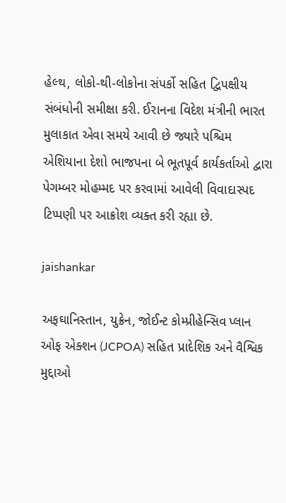હેલ્થ, લોકો-થી-લોકોના સંપર્કો સહિત દ્વિપક્ષીય સંબંધોની સમીક્ષા કરી. ઈરાનના વિદેશ મંત્રીની ભારત મુલાકાત એવા સમયે આવી છે જ્યારે પશ્ચિમ એશિયાના દેશો ભાજપના બે ભૂતપૂર્વ કાર્યકર્તાઓ દ્વારા પેગમ્બર મોહમ્મદ પર કરવામાં આવેલી વિવાદાસ્પદ ટિપ્પણી પર આક્રોશ વ્યક્ત કરી રહ્યા છે.

jaishankar

અફઘાનિસ્તાન, યુક્રેન, જોઈન્ટ કોમ્પ્રીહેન્સિવ પ્લાન ઓફ એક્શન (JCPOA) સહિત પ્રાદેશિક અને વૈશ્વિક મુદ્દાઓ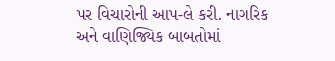પર વિચારોની આપ-લે કરી. નાગરિક અને વાણિજ્યિક બાબતોમાં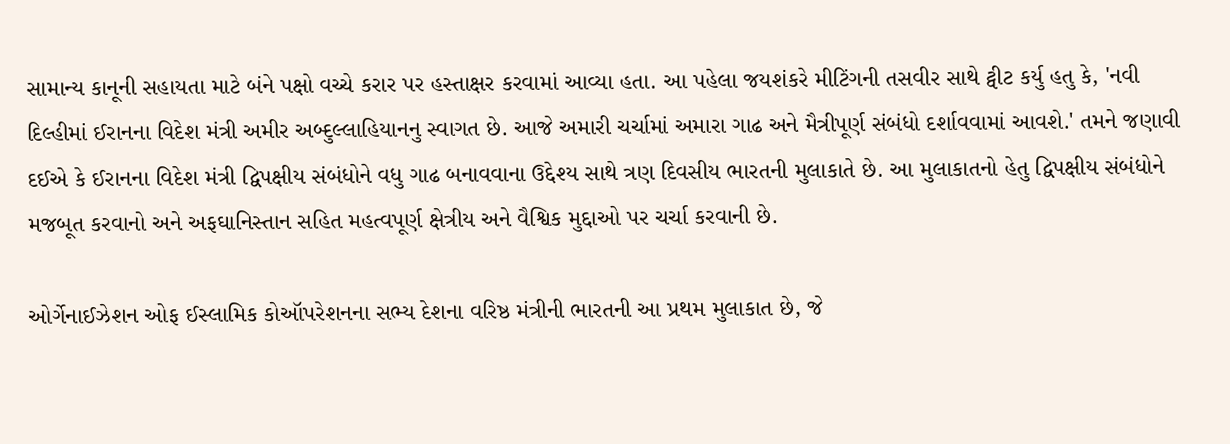સામાન્ય કાનૂની સહાયતા માટે બંને પક્ષો વચ્ચે કરાર પર હસ્તાક્ષર કરવામાં આવ્યા હતા. આ પહેલા જયશંકરે મીટિંગની તસવીર સાથે ટ્વીટ કર્યુ હતુ કે, 'નવી દિલ્હીમાં ઈરાનના વિદેશ મંત્રી અમીર અબ્દુલ્લાહિયાનનુ સ્વાગત છે. આજે અમારી ચર્ચામાં અમારા ગાઢ અને મૈત્રીપૂર્ણ સંબંધો દર્શાવવામાં આવશે.' તમને જણાવી દઈએ કે ઈરાનના વિદેશ મંત્રી દ્વિપક્ષીય સંબંધોને વધુ ગાઢ બનાવવાના ઉદ્દેશ્ય સાથે ત્રણ દિવસીય ભારતની મુલાકાતે છે. આ મુલાકાતનો હેતુ દ્વિપક્ષીય સંબંધોને મજબૂત કરવાનો અને અફઘાનિસ્તાન સહિત મહત્વપૂર્ણ ક્ષેત્રીય અને વૈશ્વિક મુદ્દાઓ પર ચર્ચા કરવાની છે.

ઓર્ગેનાઈઝેશન ઓફ ઈસ્લામિક કોઑપરેશનના સભ્ય દેશના વરિષ્ઠ મંત્રીની ભારતની આ પ્રથમ મુલાકાત છે, જે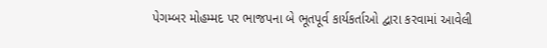પેગમ્બર મોહમ્મદ પર ભાજપના બે ભૂતપૂર્વ કાર્યકર્તાઓ દ્વારા કરવામાં આવેલી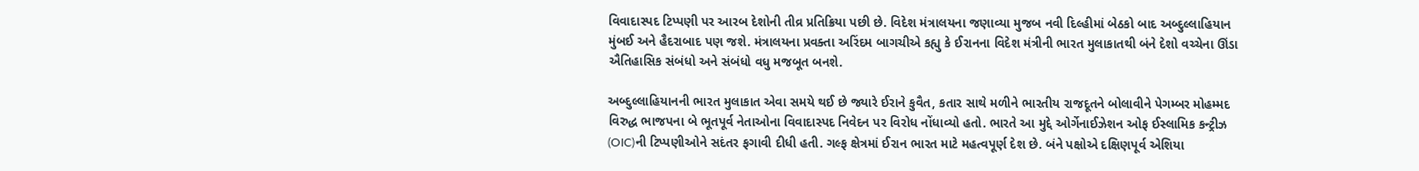વિવાદાસ્પદ ટિપ્પણી પર આરબ દેશોની તીવ્ર પ્રતિક્રિયા પછી છે. વિદેશ મંત્રાલયના જણાવ્યા મુજબ નવી દિલ્હીમાં બેઠકો બાદ અબ્દુલ્લાહિયાન મુંબઈ અને હૈદરાબાદ પણ જશે. મંત્રાલયના પ્રવક્તા અરિંદમ બાગચીએ કહ્યુ કે ઈરાનના વિદેશ મંત્રીની ભારત મુલાકાતથી બંને દેશો વચ્ચેના ઊંડા ઐતિહાસિક સંબંધો અને સંબંધો વધુ મજબૂત બનશે.

અબ્દુલ્લાહિયાનની ભારત મુલાકાત એવા સમયે થઈ છે જ્યારે ઈરાને કુવૈત, કતાર સાથે મળીને ભારતીય રાજદૂતને બોલાવીને પેગમ્બર મોહમ્મદ વિરુદ્ધ ભાજપના બે ભૂતપૂર્વ નેતાઓના વિવાદાસ્પદ નિવેદન પર વિરોધ નોંધાવ્યો હતો. ભારતે આ મુદ્દે ઓર્ગેનાઈઝેશન ઓફ ઈસ્લામિક કન્ટ્રીઝ (OIC)ની ટિપ્પણીઓને સદંતર ફગાવી દીધી હતી. ગલ્ફ ક્ષેત્રમાં ઈરાન ભારત માટે મહત્વપૂર્ણ દેશ છે. બંને પક્ષોએ દક્ષિણપૂર્વ એશિયા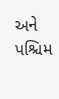અને પશ્ચિમ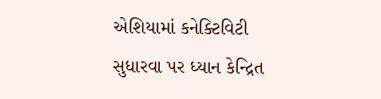એશિયામાં કનેક્ટિવિટી સુધારવા પર ધ્યાન કેન્દ્રિત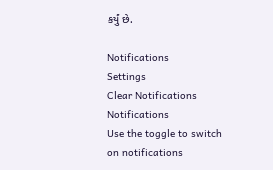કર્યું છે.

Notifications
Settings
Clear Notifications
Notifications
Use the toggle to switch on notifications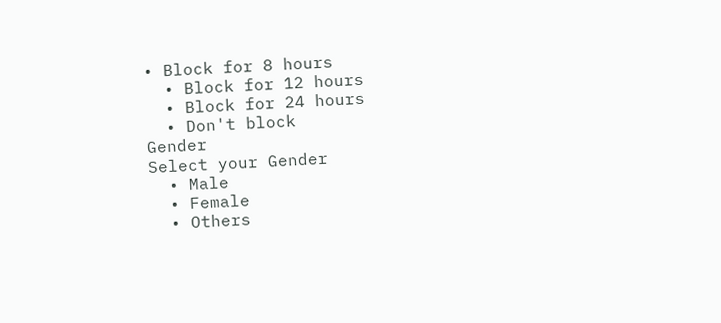• Block for 8 hours
  • Block for 12 hours
  • Block for 24 hours
  • Don't block
Gender
Select your Gender
  • Male
  • Female
  • Others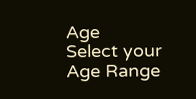Age
Select your Age Range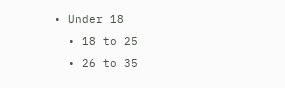• Under 18
  • 18 to 25
  • 26 to 35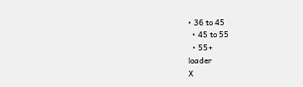• 36 to 45
  • 45 to 55
  • 55+
loader
X